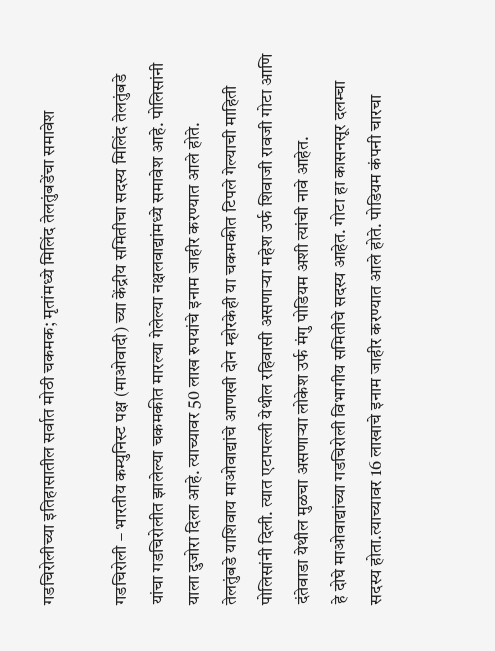गडचिरोलीच्या इतिहासातील सर्वात मोठी चकमक; मृतांमध्ये मिलिंद तेलतुंबडेंचा समावेश

गडचिरोली – भारतीय कम्युनिस्ट पक्ष (माओवादी) च्या केंद्रीय समितीचा सदस्य मिलिंद तेलतुंबडे यांचा गडचिरोलीत झालेल्या चकमकीत मारल्या गेलेल्या नक्षलवाद्यांमध्ये समावेश आहे. पोलिसांनी याला दुजोरा दिला आहे. त्याच्यावर 50 लाख रुपयांचे इनाम जाहीर करण्यात आले होते.
तेलतुंबडे याशिवाय माओवाद्यांचे आणखी दोन म्होरकेही या चकमकीत टिपले गेल्याची माहिती पोलिसांनी दिली. त्यात एटापल्ली येथील रहिवासी असणाऱ्या महेश उर्फ शिवाजी रावजी गोटा आणि दंतेवाडा येथील मुळचा असणाऱ्या लोकेश उर्फ मंगु पोडियम अशी त्यांची नावे आहेत.
हे दोघे माओवाद्यांच्या गडचिरोली विभागीय समितीचे सदस्य आहेत. गोटा हा कासनसूर दलम्चा सदस्य होता.त्याच्यावर 16 लाखाचे इनाम जाहीर करण्यात आले होते. पोडियम कंपनी चारचा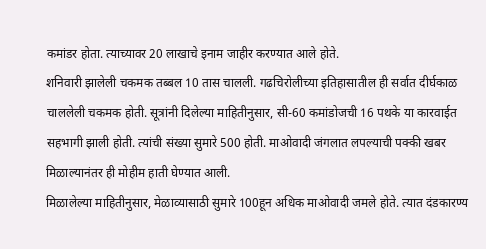कमांडर होता. त्याच्यावर 20 लाखाचे इनाम जाहीर करण्यात आले होते.
शनिवारी झालेली चकमक तब्बल 10 तास चालली. गढचिरोलीच्या इतिहासातील ही सर्वात दीर्घकाळ चाललेली चकमक होती. सूत्रांनी दिलेल्या माहितीनुसार, सी-60 कमांडोजची 16 पथके या कारवाईत सहभागी झाली होती. त्यांची संख्या सुमारे 500 होती. माओवादी जंगलात लपल्याची पक्की खबर मिळाल्यानंतर ही मोहीम हाती घेण्यात आली.
मिळालेल्या माहितीनुसार, मेळाव्यासाठी सुमारे 100हून अधिक माओवादी जमले होते. त्यात दंडकारण्य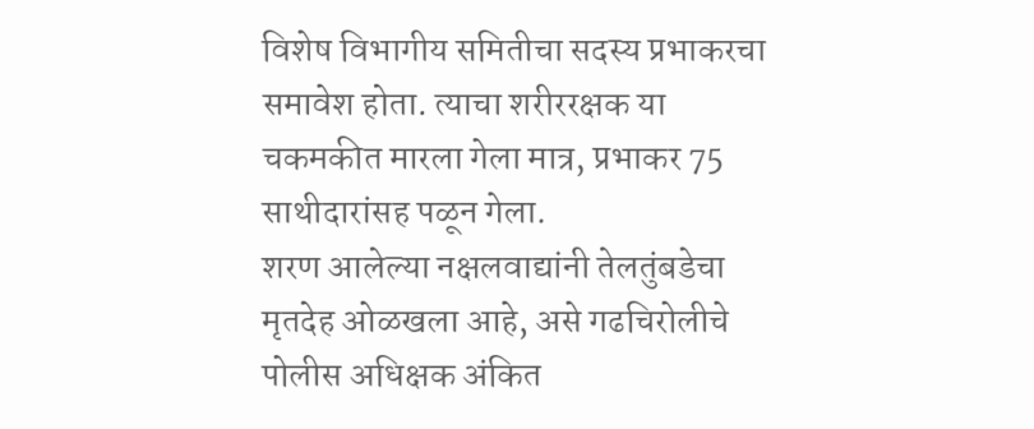विशेष विभागीय समितीचा सदस्य प्रभाकरचा समावेश होता. त्याचा शरीररक्षक या चकमकीत मारला गेला मात्र, प्रभाकर 75 साथीदारांसह पळून गेला.
शरण आलेल्या नक्षलवाद्यांनी तेलतुंबडेचा मृतदेह ओळखला आहे, असे गढचिरोलीचे पोलीस अधिक्षक अंकित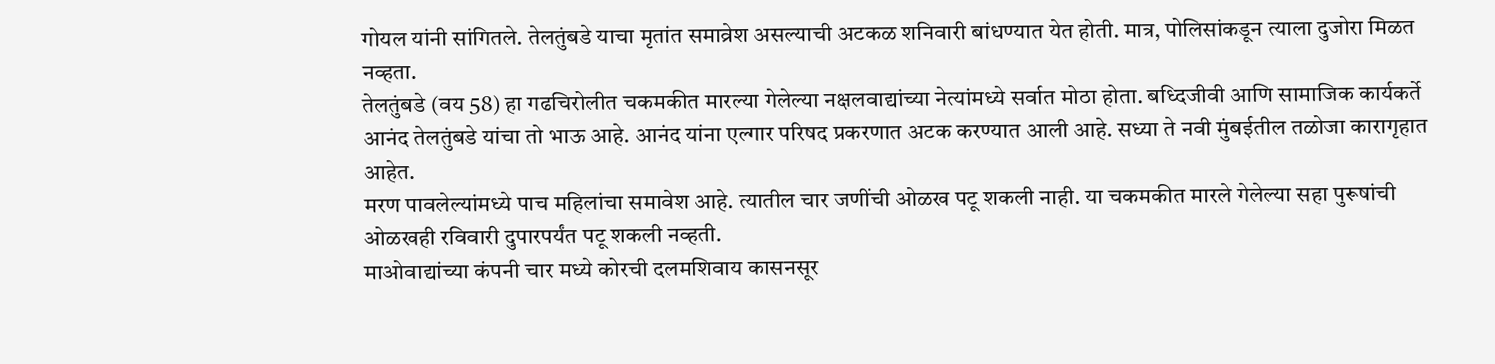गोयल यांनी सांगितले. तेलतुंबडे याचा मृतांत समाव्रेश असल्याची अटकळ शनिवारी बांधण्यात येत होती. मात्र, पोलिसांकडून त्याला दुजोरा मिळत नव्हता.
तेलतुंबडे (वय 58) हा गढचिरोलीत चकमकीत मारल्या गेलेल्या नक्षलवाद्यांच्या नेत्यांमध्ये सर्वात मोठा होता. बध्दिजीवी आणि सामाजिक कार्यकर्ते आनंद तेलतुंबडे यांचा तो भाऊ आहे. आनंद यांना एल्गार परिषद प्रकरणात अटक करण्यात आली आहे. सध्या ते नवी मुंबईतील तळोजा कारागृहात आहेत.
मरण पावलेल्यांमध्ये पाच महिलांचा समावेश आहे. त्यातील चार जणींची ओळख पटू शकली नाही. या चकमकीत मारले गेलेल्या सहा पुरूषांची ओळखही रविवारी दुपारपर्यंत पटू शकली नव्हती.
माओवाद्यांच्या कंपनी चार मध्ये कोरची दलमशिवाय कासनसूर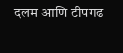दलम आणि टीपगढ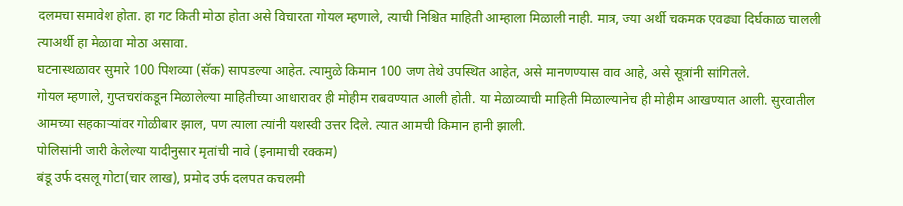दलमचा समावेश होता. हा गट किती मोठा होता असे विचारता गोयल म्हणाले, त्याची निश्चित माहिती आम्हाला मिळाली नाही. मात्र, ज्या अर्थी चकमक एवढ्या दिर्घकाळ चालली त्याअर्थी हा मेळावा मोठा असावा.
घटनास्थळावर सुमारे 100 पिशव्या (सॅक) सापडल्या आहेत. त्यामुळे किमान 100 जण तेथे उपस्थित आहेत, असे मानणण्यास वाव आहे, असे सूत्रांनी सांगितले.
गोयल म्हणाले, गुप्तचरांकडून मिळालेल्या माहितीच्या आधारावर ही मोहीम राबवण्यात आली होती. या मेळाव्याची माहिती मिळाल्यानेच ही मोहीम आखण्यात आली. सुरवातील आमच्या सहकाऱ्यांवर गोळीबार झाल, पण त्याला त्यांनी यशस्वी उत्तर दिले. त्यात आमची किमान हानी झाली.
पोलिसांनी जारी केलेल्या यादीनुसार मृतांची नावे (इनामाची रक्कम)
बंडू उर्फ दसलू गोटा(चार लाख), प्रमोद उर्फ दलपत कचलमी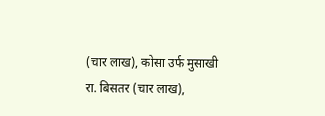(चार लाख), कोसा उर्फ मुसाखी रा. बिसतर (चार लाख),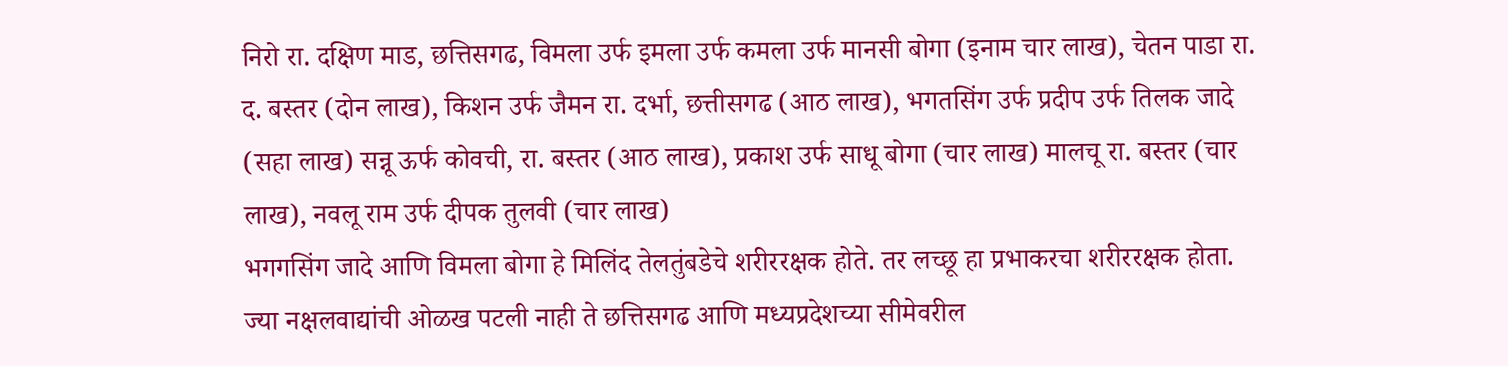निरो रा. दक्षिण माड, छत्तिसगढ, विमला उर्फ इमला उर्फ कमला उर्फ मानसी बोगा (इनाम चार लाख), चेतन पाडा रा. द. बस्तर (दोन लाख), किशन उर्फ जैमन रा. दर्भा, छत्तीसगढ (आठ लाख), भगतसिंग उर्फ प्रदीप उर्फ तिलक जादे (सहा लाख) सन्नू ऊर्फ कोवची, रा. बस्तर (आठ लाख), प्रकाश उर्फ साधू बोगा (चार लाख) मालचू रा. बस्तर (चार लाख), नवलू राम उर्फ दीपक तुलवी (चार लाख)
भगगसिंग जादे आणि विमला बोगा हे मिलिंद तेलतुंबडेचे शरीररक्षक होते. तर लच्छू हा प्रभाकरचा शरीररक्षक होता. ज्या नक्षलवाद्यांची ओळख पटली नाही ते छत्तिसगढ आणि मध्यप्रदेशच्या सीमेवरील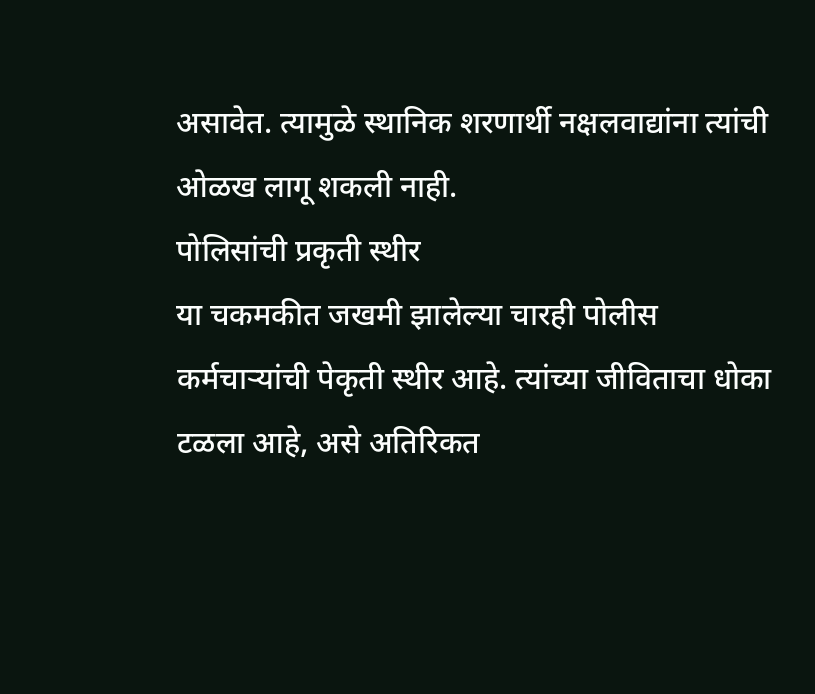असावेत. त्यामुळे स्थानिक शरणार्थी नक्षलवाद्यांना त्यांची ओळख लागू शकली नाही.
पोलिसांची प्रकृती स्थीर
या चकमकीत जखमी झालेल्या चारही पोलीस कर्मचाऱ्यांची पेकृती स्थीर आहे. त्यांच्या जीविताचा धोका टळला आहे, असे अतिरिकत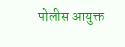पोलीस आयुक्त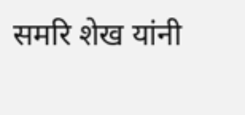समरि शेख यांनी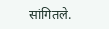सांगितले.